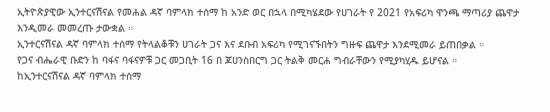ኢትዮጵያዊው ኢንተርናሽናል የመሐል ዳኛ ባምላክ ተሰማ ከ አንድ ወር በኋላ በሚካሄደው የሀገራት የ 2021 የአፍሪካ ዋንጫ ማጣሪያ ጨዋታ እንዲመራ መመረጡ ታውቋል ።
ኢንተርናሽናል ዳኛ ባምላክ ተሰማ የትላልቆቹን ሀገራት ጋና እና ደቡብ አፍሪካ የሚገናኙበትን ግዙፍ ጨዋታ እንደሚመራ ይጠበቃል ።
የጋና ብሔራዊ ቡድን ከ ባፋና ባፋናዎቹ ጋር መጋቢት 16 በ ጆሀንስበርግ ጋር ትልቅ መርሐ ግብራቸውን የሚያካሂዱ ይሆናል ።
ከኢንተርናሽናል ዳኛ ባምላክ ተሰማ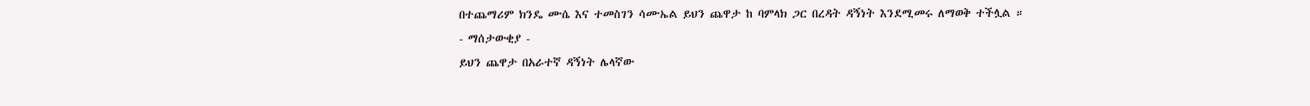በተጨማሪም ክንዴ ሙሴ እና ተመስገን ሳሙኤል ይህን ጨዋታ ከ ባምላክ ጋር በረዳት ዳኝነት እንደሚመሩ ለማወቅ ተችሏል ።
- ማሰታውቂያ -
ይህን ጨዋታ በአራተኛ ዳኝነት ሌላኛው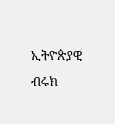ኢትዮጵያዊ ብሩክ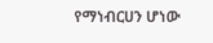የማነብርሀን ሆነው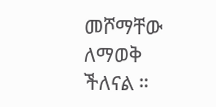መሾማቸው ለማወቅ ችለናል ።